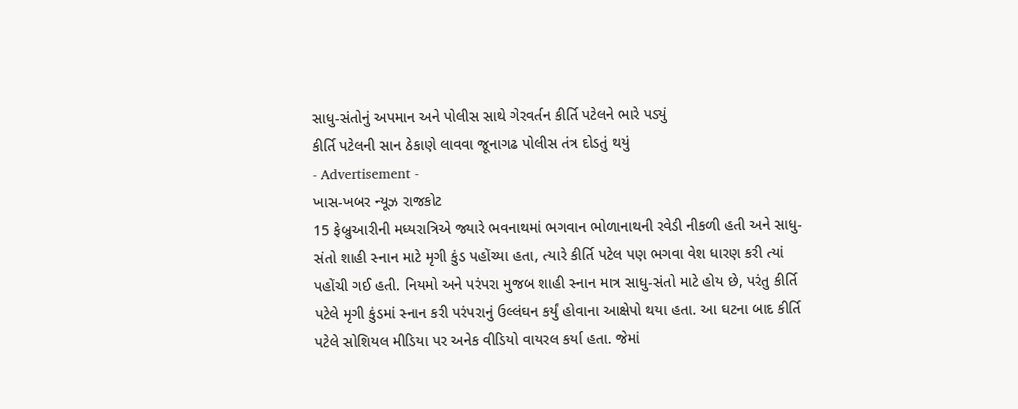સાધુ-સંતોનું અપમાન અને પોલીસ સાથે ગેરવર્તન કીર્તિ પટેલને ભારે પડ્યું
કીર્તિ પટેલની સાન ઠેકાણે લાવવા જૂનાગઢ પોલીસ તંત્ર દોડતું થયું
- Advertisement -
ખાસ-ખબર ન્યૂઝ રાજકોટ
15 ફેબ્રુઆરીની મધ્યરાત્રિએ જ્યારે ભવનાથમાં ભગવાન ભોળાનાથની રવેડી નીકળી હતી અને સાધુ-સંતો શાહી સ્નાન માટે મૃગી કુંડ પહોંચ્યા હતા, ત્યારે કીર્તિ પટેલ પણ ભગવા વેશ ધારણ કરી ત્યાં પહોંચી ગઈ હતી. નિયમો અને પરંપરા મુજબ શાહી સ્નાન માત્ર સાધુ-સંતો માટે હોય છે, પરંતુ કીર્તિ પટેલે મૃગી કુંડમાં સ્નાન કરી પરંપરાનું ઉલ્લંઘન કર્યું હોવાના આક્ષેપો થયા હતા. આ ઘટના બાદ કીર્તિ પટેલે સોશિયલ મીડિયા પર અનેક વીડિયો વાયરલ કર્યા હતા. જેમાં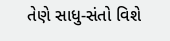તેણે સાધુ-સંતો વિશે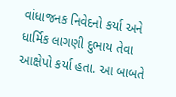વાંધાજનક નિવેદનો કર્યા અને ધાર્મિક લાગણી દુભાય તેવા આક્ષેપો કર્યા હતા. આ બાબતે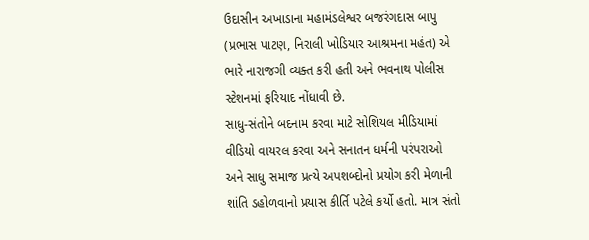ઉદાસીન અખાડાના મહામંડલેશ્વર બજરંગદાસ બાપુ (પ્રભાસ પાટણ, નિરાલી ખોડિયાર આશ્રમના મહંત) એ ભારે નારાજગી વ્યક્ત કરી હતી અને ભવનાથ પોલીસ સ્ટેશનમાં ફરિયાદ નોંધાવી છે.
સાધુ-સંતોને બદનામ કરવા માટે સોશિયલ મીડિયામાં વીડિયો વાયરલ કરવા અને સનાતન ધર્મની પરંપરાઓ અને સાધુ સમાજ પ્રત્યે અપશબ્દોનો પ્રયોગ કરી મેળાની શાંતિ ડહોળવાનો પ્રયાસ કીર્તિ પટેલે કર્યો હતો. માત્ર સંતો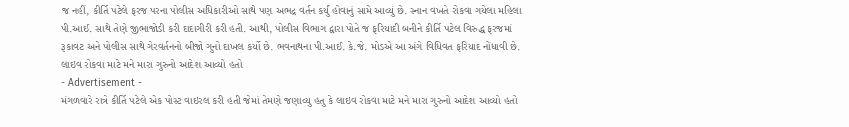જ નહીં, કીર્તિ પટેલે ફરજ પરના પોલીસ અધિકારીઓ સાથે પણ અભદ્ર વર્તન કર્યું હોવાનું સામે આવ્યું છે. સ્નાન વખતે રોકવા ગયેલા મહિલા પી.આઈ. સાથે તેણે જીભાજોડી કરી દાદાગીરી કરી હતી. આથી, પોલીસ વિભાગ દ્વારા પોતે જ ફરિયાદી બનીને કીર્તિ પટેલ વિરુદ્ધ ફરજમાં રૂકાવટ અને પોલીસ સાથે ગેરવર્તનનો બીજો ગુનો દાખલ કર્યો છે. ભવનાથના પી.આઈ. કે.જે. મોડએ આ અંગે વિધિવત ફરિયાદ નોંધાવી છે.
લાઇવ રોકવા માટે મને મારા ગુરુનો આદેશ આવ્યો હતો
- Advertisement -
મંગળવારે રાત્રે કીર્તિ પટેલે એક પોસ્ટ વાઇરલ કરી હતી જેમાં તેમણે જણાવ્યુ હતુ કે લાઇવ રોકવા માટે મને મારા ગુરુનો આદેશ આવ્યો હતો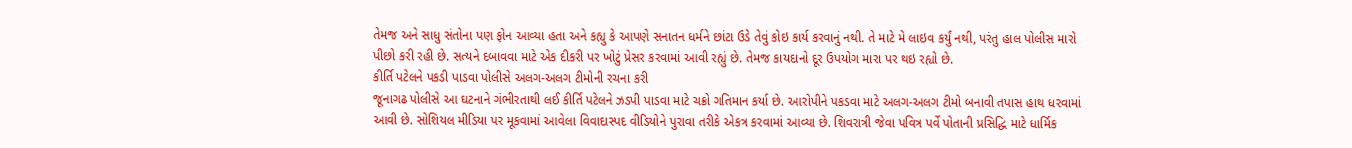તેમજ અને સાધુ સંતોના પણ ફોન આવ્યા હતા અને કહ્યુ કે આપણે સનાતન ધર્મને છાંટા ઉડે તેવું કોઇ કાર્ય કરવાનું નથી. તે માટે મે લાઇવ કર્યું નથી, પરંતુ હાલ પોલીસ મારો પીછો કરી રહી છે. સત્યને દબાવવા માટે એક દીકરી પર ખોટું પ્રેસર કરવામાં આવી રહ્યું છે. તેમજ કાયદાનો દૂર ઉપયોગ મારા પર થઇ રહ્યો છે.
કીર્તિ પટેલને પકડી પાડવા પોલીસે અલગ-અલગ ટીમોની રચના કરી
જૂનાગઢ પોલીસે આ ઘટનાને ગંભીરતાથી લઈ કીર્તિ પટેલને ઝડપી પાડવા માટે ચક્રો ગતિમાન કર્યા છે. આરોપીને પકડવા માટે અલગ-અલગ ટીમો બનાવી તપાસ હાથ ધરવામાં આવી છે. સોશિયલ મીડિયા પર મૂકવામાં આવેલા વિવાદાસ્પદ વીડિયોને પુરાવા તરીકે એકત્ર કરવામાં આવ્યા છે. શિવરાત્રી જેવા પવિત્ર પર્વે પોતાની પ્રસિદ્ધિ માટે ધાર્મિક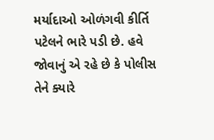મર્યાદાઓ ઓળંગવી કીર્તિ પટેલને ભારે પડી છે. હવે જોવાનું એ રહે છે કે પોલીસ તેને ક્યારે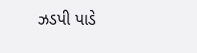ઝડપી પાડે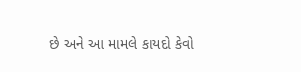છે અને આ મામલે કાયદો કેવો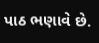પાઠ ભણાવે છે.